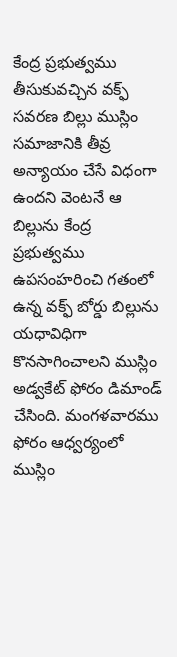కేంద్ర ప్రభుత్వము తీసుకువచ్చిన వక్ఫ్ సవరణ బిల్లు ముస్లిం సమాజానికి తీవ్ర అన్యాయం చేసే విధంగా ఉందని వెంటనే ఆ బిల్లును కేంద్ర ప్రభుత్వము ఉపసంహరించి గతంలో ఉన్న వక్ఫ్ బోర్డు బిల్లును యధావిధిగా కొనసాగించాలని ముస్లిం అడ్వకేట్ ఫోరం డిమాండ్ చేసింది. మంగళవారము ఫోరం ఆధ్వర్యంలో ముస్లిం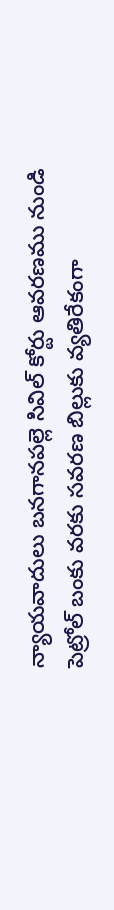న్యాయవాదులు బనగానపల్లె సివిల్ కోర్టు ఆవరణము నుండి పెట్రోల్ బంకు వరకు సవరణ బిల్లుకు వ్యతిరేకంగా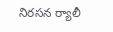నిరసన ర్యాలీ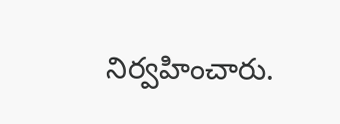నిర్వహించారు.